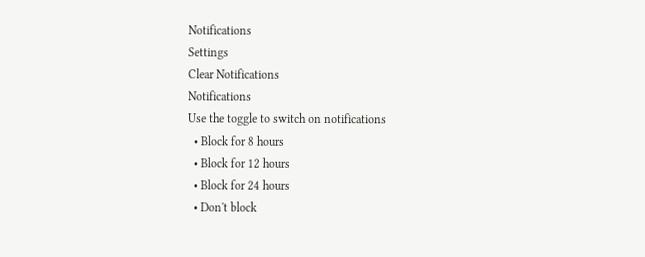Notifications
Settings
Clear Notifications
Notifications
Use the toggle to switch on notifications
  • Block for 8 hours
  • Block for 12 hours
  • Block for 24 hours
  • Don't block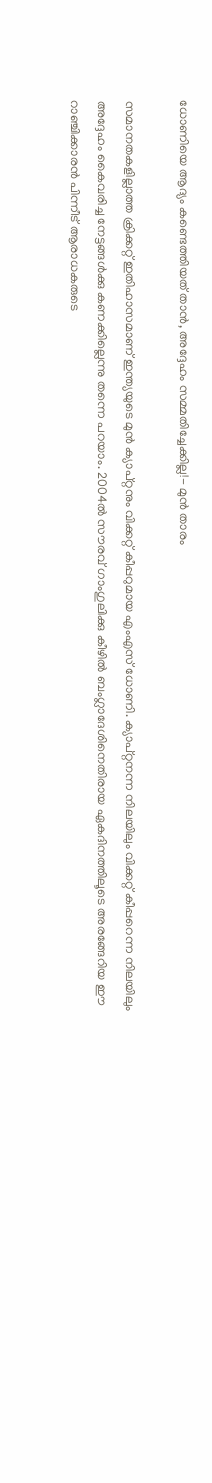ധോണിയെ ആദ്യം കണ്ടെത്തിയത് താന്‍, അദ്ദേഹം സമ്മതിച്ചേക്കില്ല!- മുന്‍ താരം

സമാനതകളില്ലാത്ത ക്രിക്കറ്റ് ഇതിഹാസമാണ് ഇന്ത്യയുടെ മുന്‍ ക്യാപ്റ്റനും വിക്കറ്റ് കീപ്പറുമായ എംഎസ് ധോണി. ക്യാപ്റ്റനന്ന നിലയിലും വിക്കറ്റ് കീപ്പറെന്ന നിലയിലും അദ്ദേഹം കൈവരിച്ച നേട്ടങ്ങള്‍ക്കു കണക്കില്ലെന്നു തന്നെ പറയാം. 2004ല്‍ സൗരവ് ഗാംഗുലിക്കു കീഴില്‍ ബംഗ്ലാദേശിനെതിരായ ഏകദിനത്തിലൂടെ അരങ്ങേറിയ ഈ റാഞ്ചിക്കാരന്‍ പിന്നീട് ആരാധകരുടെ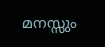മനസ്സും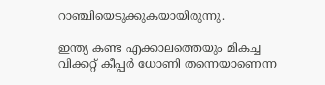റാഞ്ചിയെടുക്കുകയായിരുന്നു.

ഇന്ത്യ കണ്ട എക്കാലത്തെയും മികച്ച വിക്കറ്റ് കീപ്പര്‍ ധോണി തന്നെയാണെന്ന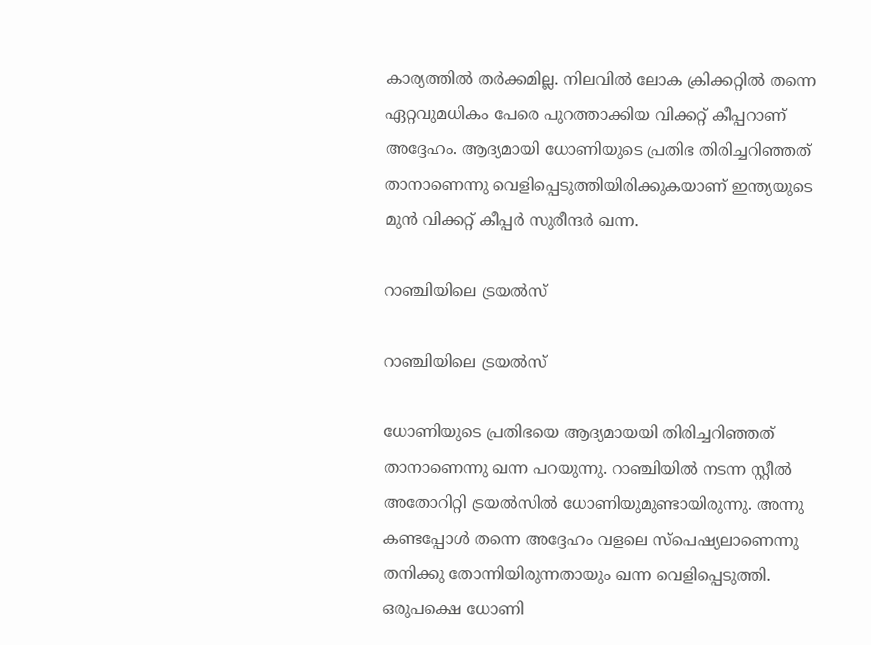കാര്യത്തില്‍ തര്‍ക്കമില്ല. നിലവില്‍ ലോക ക്രിക്കറ്റില്‍ തന്നെ ഏറ്റവുമധികം പേരെ പുറത്താക്കിയ വിക്കറ്റ് കീപ്പറാണ് അദ്ദേഹം. ആദ്യമായി ധോണിയുടെ പ്രതിഭ തിരിച്ചറിഞ്ഞത് താനാണെന്നു വെളിപ്പെടുത്തിയിരിക്കുകയാണ് ഇന്ത്യയുടെ മുന്‍ വിക്കറ്റ് കീപ്പര്‍ സുരീന്ദര്‍ ഖന്ന.

റാഞ്ചിയിലെ ട്രയല്‍സ്

റാഞ്ചിയിലെ ട്രയല്‍സ്

ധോണിയുടെ പ്രതിഭയെ ആദ്യമായയി തിരിച്ചറിഞ്ഞത് താനാണെന്നു ഖന്ന പറയുന്നു. റാഞ്ചിയില്‍ നടന്ന സ്റ്റീല്‍ അതോറിറ്റി ട്രയല്‍സില്‍ ധോണിയുമുണ്ടായിരുന്നു. അന്നു കണ്ടപ്പോള്‍ തന്നെ അദ്ദേഹം വളലെ സ്‌പെഷ്യലാണെന്നു തനിക്കു തോന്നിയിരുന്നതായും ഖന്ന വെളിപ്പെടുത്തി.
ഒരുപക്ഷെ ധോണി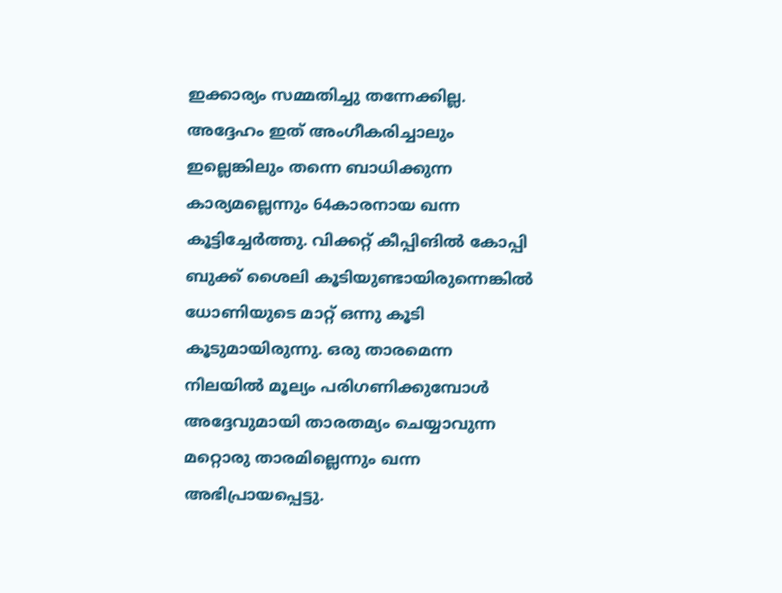ഇക്കാര്യം സമ്മതിച്ചു തന്നേക്കില്ല. അദ്ദേഹം ഇത് അംഗീകരിച്ചാലും ഇല്ലെങ്കിലും തന്നെ ബാധിക്കുന്ന കാര്യമല്ലെന്നും 64കാരനായ ഖന്ന കൂട്ടിച്ചേര്‍ത്തു. വിക്കറ്റ് കീപ്പിങില്‍ കോപ്പി ബുക്ക് ശൈലി കൂടിയുണ്ടായിരുന്നെങ്കില്‍ ധോണിയുടെ മാറ്റ് ഒന്നു കൂടി കൂടുമായിരുന്നു. ഒരു താരമെന്ന നിലയില്‍ മൂല്യം പരിഗണിക്കുമ്പോള്‍ അദ്ദേവുമായി താരതമ്യം ചെയ്യാവുന്ന മറ്റൊരു താരമില്ലെന്നും ഖന്ന അഭിപ്രായപ്പെട്ടു.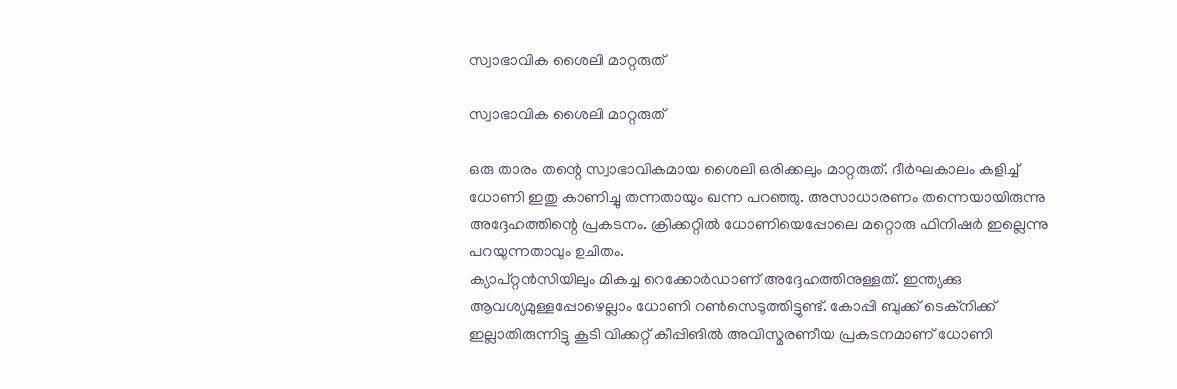സ്വാഭാവിക ശൈലി മാറ്റരുത്

സ്വാഭാവിക ശൈലി മാറ്റരുത്

ഒരു താരം തന്റെ സ്വാഭാവികമായ ശൈലി ഒരിക്കലും മാറ്റരുത്. ദീര്‍ഘകാലം കളിച്ച് ധോണി ഇതു കാണിച്ചു തന്നതായും ഖന്ന പറഞ്ഞു. അസാധാരണം തന്നെയായിരുന്നു അദ്ദേഹത്തിന്റെ പ്രകടനം. ക്രിക്കറ്റില്‍ ധോണിയെപ്പോലെ മറ്റൊരു ഫിനിഷര്‍ ഇല്ലെന്നു പറയുന്നതാവും ഉചിതം.
ക്യാപ്റ്റന്‍സിയിലും മികച്ച റെക്കോര്‍ഡാണ് അദ്ദേഹത്തിനുള്ളത്. ഇന്ത്യക്കു ആവശ്യമുള്ളപ്പോഴെല്ലാം ധോണി റണ്‍സെടുത്തിട്ടുണ്ട്. കോപ്പി ബുക്ക് ടെക്‌നിക്ക് ഇല്ലാതിരുന്നിട്ടു കൂടി വിക്കറ്റ് കീപ്പിങില്‍ അവിസ്മരണീയ പ്രകടനമാണ് ധോണി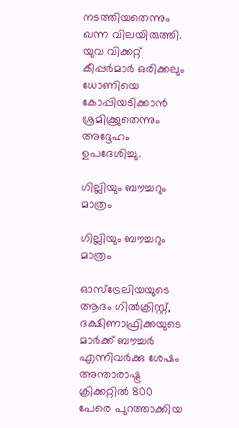നടത്തിയതെന്നും ഖന്ന വിലയിരുത്തി. യുവ വിക്കറ്റ് കീപ്പര്‍മാര്‍ ഒരിക്കലും ധോണിയെ കോപ്പിയടിക്കാന്‍ ശ്രമിക്ക്രുതെന്നും അദ്ദേഹം ഉപദേശിച്ചു.

ഗില്ലിയും ബൗച്ചറും മാത്രം

ഗില്ലിയും ബൗച്ചറും മാത്രം

ഓസ്‌ട്രേലിയയുടെ ആദം ഗില്‍ക്രിസ്റ്റ്, ദക്ഷിണാഫ്രിക്കയുടെ മാര്‍ക്ക് ബൗച്ചര്‍ എന്നിവര്‍ക്കു ശേഷം അന്താരാഷ്ട്ര ക്രിക്കറ്റില്‍ 800 പേരെ പുറത്താക്കിയ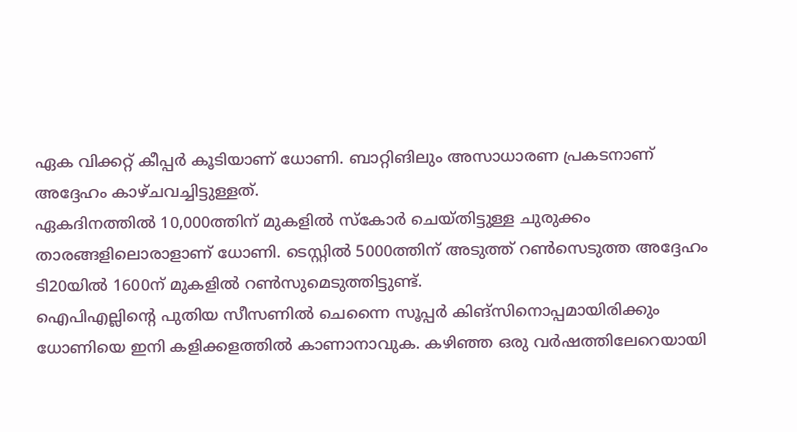ഏക വിക്കറ്റ് കീപ്പര്‍ കൂടിയാണ് ധോണി. ബാറ്റിങിലും അസാധാരണ പ്രകടനാണ് അദ്ദേഹം കാഴ്ചവച്ചിട്ടുള്ളത്.
ഏകദിനത്തില്‍ 10,000ത്തിന് മുകളില്‍ സ്‌കോര്‍ ചെയ്തിട്ടുള്ള ചുരുക്കം താരങ്ങളിലൊരാളാണ് ധോണി. ടെസ്റ്റില്‍ 5000ത്തിന് അടുത്ത് റണ്‍സെടുത്ത അദ്ദേഹം ടി20യില്‍ 1600ന് മുകളില്‍ റണ്‍സുമെടുത്തിട്ടുണ്ട്.
ഐപിഎല്ലിന്റെ പുതിയ സീസണില്‍ ചെന്നൈ സൂപ്പര്‍ കിങ്‌സിനൊപ്പമായിരിക്കും ധോണിയെ ഇനി കളിക്കളത്തില്‍ കാണാനാവുക. കഴിഞ്ഞ ഒരു വര്‍ഷത്തിലേറെയായി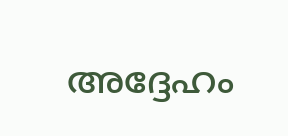അദ്ദേഹം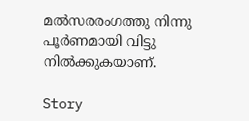മല്‍സരരംഗത്തു നിന്നു പൂര്‍ണമായി വിട്ടു നില്‍ക്കുകയാണ്.

Story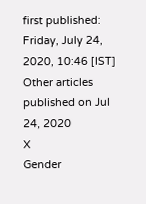first published: Friday, July 24, 2020, 10:46 [IST]
Other articles published on Jul 24, 2020
X
Gender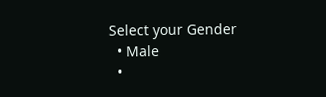Select your Gender
  • Male
  •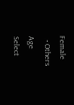Female
  • Others
Age
Select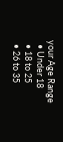your Age Range
  • Under 18
  • 18 to 25
  • 26 to 35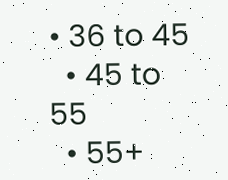• 36 to 45
  • 45 to 55
  • 55+